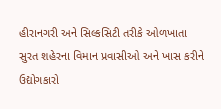હીરાનગરી અને સિલ્કસિટી તરીકે ઓળખાતા સુરત શહેરના વિમાન પ્રવાસીઓ અને ખાસ કરીને ઉદ્યોગકારો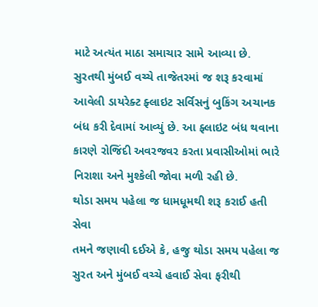માટે અત્યંત માઠા સમાચાર સામે આવ્યા છે. સુરતથી મુંબઈ વચ્ચે તાજેતરમાં જ શરૂ કરવામાં આવેલી ડાયરેક્ટ ફ્લાઇટ સર્વિસનું બુકિંગ અચાનક બંધ કરી દેવામાં આવ્યું છે. આ ફ્લાઇટ બંધ થવાના કારણે રોજિંદી અવરજવર કરતા પ્રવાસીઓમાં ભારે નિરાશા અને મુશ્કેલી જોવા મળી રહી છે.
થોડા સમય પહેલા જ ધામધૂમથી શરૂ કરાઈ હતી સેવા
તમને જણાવી દઈએ કે, હજુ થોડા સમય પહેલા જ સુરત અને મુંબઈ વચ્ચે હવાઈ સેવા ફરીથી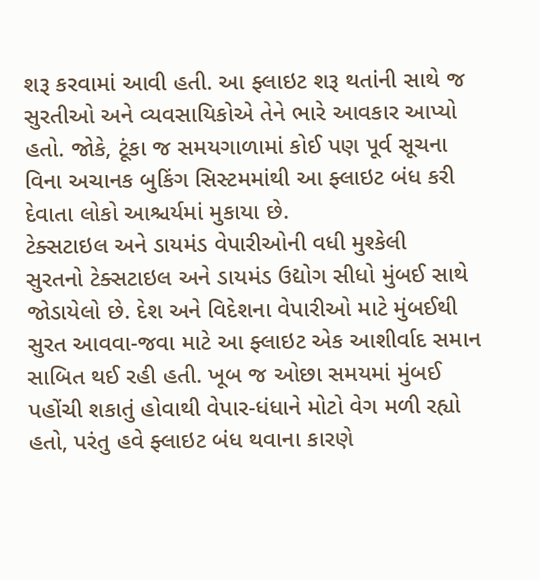શરૂ કરવામાં આવી હતી. આ ફ્લાઇટ શરૂ થતાંની સાથે જ સુરતીઓ અને વ્યવસાયિકોએ તેને ભારે આવકાર આપ્યો હતો. જોકે, ટૂંકા જ સમયગાળામાં કોઈ પણ પૂર્વ સૂચના વિના અચાનક બુકિંગ સિસ્ટમમાંથી આ ફ્લાઇટ બંધ કરી દેવાતા લોકો આશ્ચર્યમાં મુકાયા છે.
ટેક્સટાઇલ અને ડાયમંડ વેપારીઓની વધી મુશ્કેલી
સુરતનો ટેક્સટાઇલ અને ડાયમંડ ઉદ્યોગ સીધો મુંબઈ સાથે જોડાયેલો છે. દેશ અને વિદેશના વેપારીઓ માટે મુંબઈથી સુરત આવવા-જવા માટે આ ફ્લાઇટ એક આશીર્વાદ સમાન સાબિત થઈ રહી હતી. ખૂબ જ ઓછા સમયમાં મુંબઈ પહોંચી શકાતું હોવાથી વેપાર-ધંધાને મોટો વેગ મળી રહ્યો હતો, પરંતુ હવે ફ્લાઇટ બંધ થવાના કારણે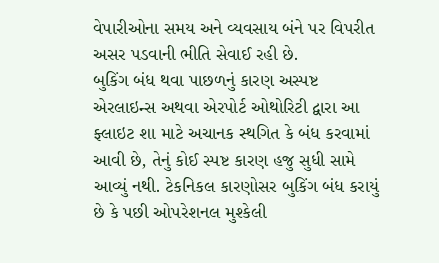વેપારીઓના સમય અને વ્યવસાય બંને પર વિપરીત અસર પડવાની ભીતિ સેવાઈ રહી છે.
બુકિંગ બંધ થવા પાછળનું કારણ અસ્પષ્ટ
એરલાઇન્સ અથવા એરપોર્ટ ઓથોરિટી દ્વારા આ ફ્લાઇટ શા માટે અચાનક સ્થગિત કે બંધ કરવામાં આવી છે, તેનું કોઈ સ્પષ્ટ કારણ હજુ સુધી સામે આવ્યું નથી. ટેકનિકલ કારણોસર બુકિંગ બંધ કરાયું છે કે પછી ઓપરેશનલ મુશ્કેલી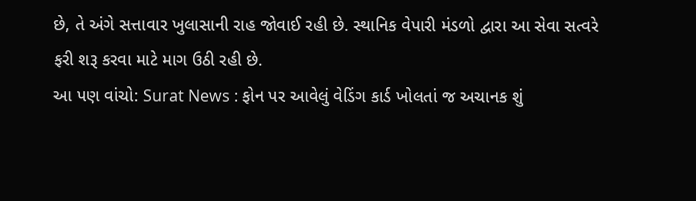છે, તે અંગે સત્તાવાર ખુલાસાની રાહ જોવાઈ રહી છે. સ્થાનિક વેપારી મંડળો દ્વારા આ સેવા સત્વરે ફરી શરૂ કરવા માટે માગ ઉઠી રહી છે.
આ પણ વાંચો: Surat News : ફોન પર આવેલું વેડિંગ કાર્ડ ખોલતાં જ અચાનક શું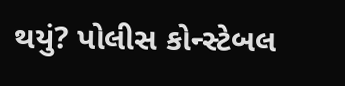થયું? પોલીસ કોન્સ્ટેબલ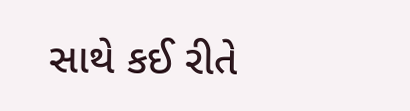સાથે કઈ રીતે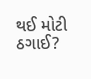થઈ મોટી ઠગાઈ?